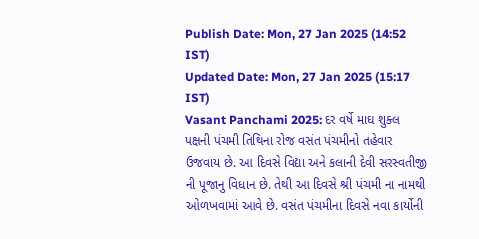Publish Date: Mon, 27 Jan 2025 (14:52 IST)
Updated Date: Mon, 27 Jan 2025 (15:17 IST)
Vasant Panchami 2025: દર વર્ષે માઘ શુક્લ પક્ષની પંચમી તિથિના રોજ વસંત પંચમીનો તહેવાર ઉજવાય છે. આ દિવસે વિદ્યા અને કલાની દેવી સરસ્વતીજી ની પૂજાનુ વિધાન છે. તેથી આ દિવસે શ્રી પંચમી ના નામથી ઓળખવામાં આવે છે. વસંત પંચમીના દિવસે નવા કાર્યોની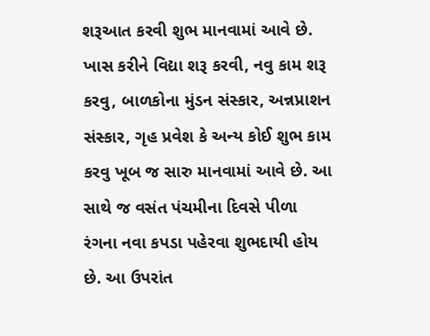શરૂઆત કરવી શુભ માનવામાં આવે છે. ખાસ કરીને વિદ્યા શરૂ કરવી, નવુ કામ શરૂ કરવુ, બાળકોના મુંડન સંસ્કાર, અન્નપ્રાશન સંસ્કાર, ગૃહ પ્રવેશ કે અન્ય કોઈ શુભ કામ કરવુ ખૂબ જ સારુ માનવામાં આવે છે. આ સાથે જ વસંત પંચમીના દિવસે પીળા રંગના નવા કપડા પહેરવા શુભદાયી હોય છે. આ ઉપરાંત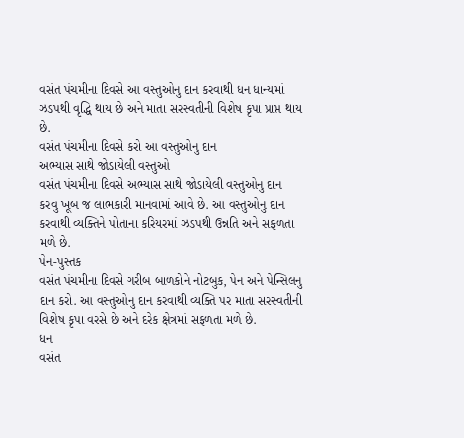વસંત પંચમીના દિવસે આ વસ્તુઓનુ દાન કરવાથી ધન ધાન્યમાં ઝડપથી વૃદ્ધિ થાય છે અને માતા સરસ્વતીની વિશેષ કૃપા પ્રાપ્ત થાય છે.
વસંત પંચમીના દિવસે કરો આ વસ્તુઓનુ દાન
અભ્યાસ સાથે જોડાયેલી વસ્તુઓ
વસંત પંચમીના દિવસે અભ્યાસ સાથે જોડાયેલી વસ્તુઓનુ દાન કરવુ ખૂબ જ લાભકારી માનવામાં આવે છે. આ વસ્તુઓનુ દાન કરવાથી વ્યક્તિને પોતાના કરિયરમાં ઝડપથી ઉન્નતિ અને સફળતા મળે છે.
પેન-પુસ્તક
વસંત પંચમીના દિવસે ગરીબ બાળકોને નોટબુક, પેન અને પેન્સિલનુ દાન કરો. આ વસ્તુઓનુ દાન કરવાથી વ્યક્તિ પર માતા સરસ્વતીની વિશેષ કૃપા વરસે છે અને દરેક ક્ષેત્રમાં સફળતા મળે છે.
ધન
વસંત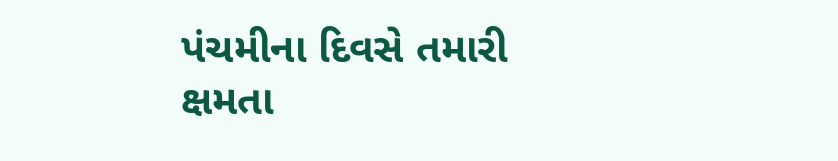પંચમીના દિવસે તમારી ક્ષમતા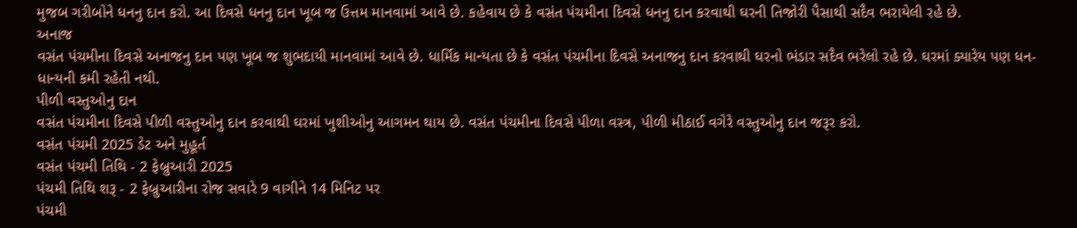મુજબ ગરીબોને ધનનુ દાન કરો. આ દિવસે ધનનુ દાન ખૂબ જ ઉત્તમ માનવામાં આવે છે. કહેવાય છે કે વસંત પંચમીના દિવસે ધનનુ દાન કરવાથી ઘરની તિજોરી પૈસાથી સદૈવ ભરાયેલી રહે છે.
અનાજ
વસંત પંચમીના દિવસે અનાજનુ દાન પણ ખૂબ જ શુભદાયી માનવામાં આવે છે. ધાર્મિક માન્યતા છે કે વસંત પંચમીના દિવસે અનાજનુ દાન કરવાથી ઘરનો ભંડાર સદૈવ ભરેલો રહે છે. ઘરમાં ક્યારેય પણ ધન-ધાન્યની કમી રહેતી નથી.
પીળી વસ્તુઓનુ દાન
વસંત પંચમીના દિવસે પીળી વસ્તુઓનુ દાન કરવાથી ઘરમાં ખુશીઓનુ આગમન થાય છે. વસંત પંચમીના દિવસે પીળા વસ્ત્ર, પીળી મીઠાઈ વગેરે વસ્તુઓનુ દાન જરૂર કરો.
વસંત પંચમી 2025 ડેટ અને મુહૂર્ત
વસંત પંચમી તિથિ - 2 ફેબ્રુઆરી 2025
પંચમી તિથિ શરૂ - 2 ફેબ્રુઆરીના રોજ સવારે 9 વાગીને 14 મિનિટ પર
પંચમી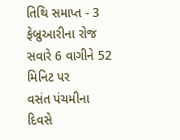તિથિ સમાપ્ત - 3 ફેબ્રુઆરીના રોજ સવારે 6 વાગીને 52 મિનિટ પર
વસંત પંચમીના દિવસે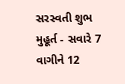સરસ્વતી શુભ મુહૂર્ત - સવારે 7 વાગીને 12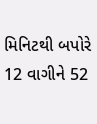મિનિટથી બપોરે 12 વાગીને 52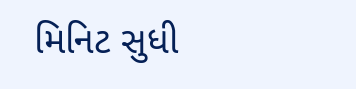મિનિટ સુધી